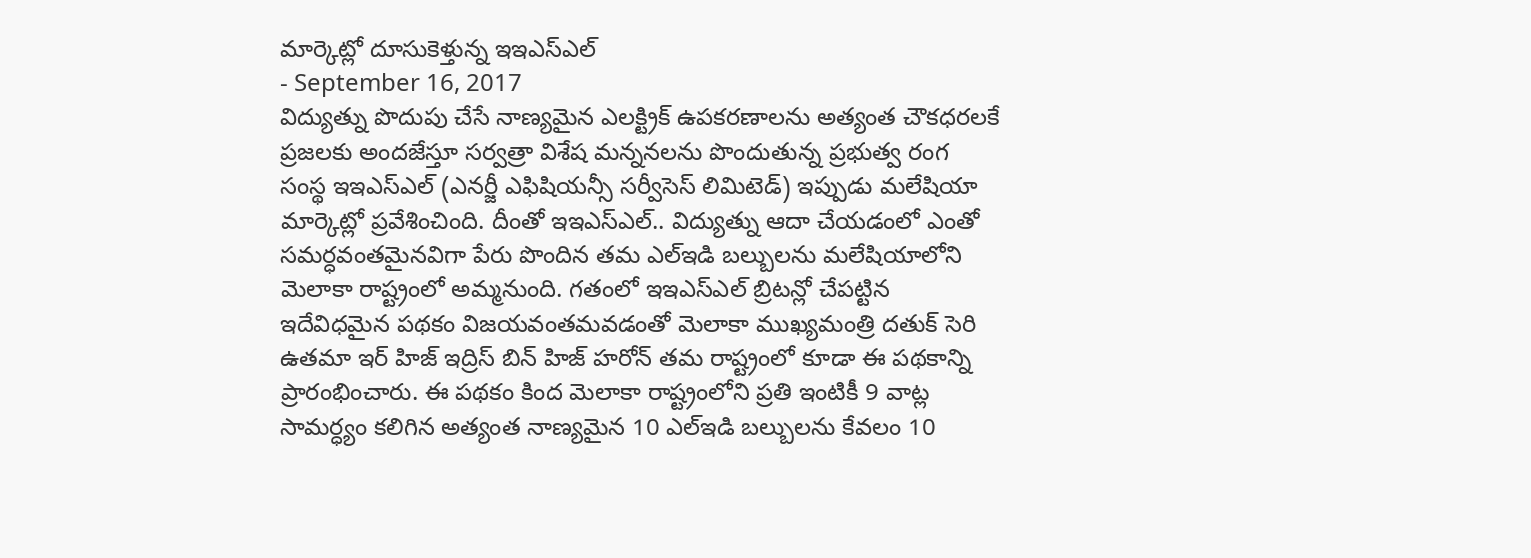మార్కెట్లో దూసుకెళ్తున్న ఇఇఎస్ఎల్
- September 16, 2017
విద్యుత్ను పొదుపు చేసే నాణ్యమైన ఎలక్ట్రిక్ ఉపకరణాలను అత్యంత చౌకధరలకే ప్రజలకు అందజేస్తూ సర్వత్రా విశేష మన్ననలను పొందుతున్న ప్రభుత్వ రంగ సంస్థ ఇఇఎస్ఎల్ (ఎనర్జీ ఎఫిషియన్సీ సర్వీసెస్ లిమిటెడ్) ఇప్పుడు మలేషియా మార్కెట్లో ప్రవేశించింది. దీంతో ఇఇఎస్ఎల్.. విద్యుత్ను ఆదా చేయడంలో ఎంతో సమర్ధవంతమైనవిగా పేరు పొందిన తమ ఎల్ఇడి బల్బులను మలేషియాలోని మెలాకా రాష్ట్రంలో అమ్మనుంది. గతంలో ఇఇఎస్ఎల్ బ్రిటన్లో చేపట్టిన ఇదేవిధమైన పథకం విజయవంతమవడంతో మెలాకా ముఖ్యమంత్రి దతుక్ సెరి ఉతమా ఇర్ హిజ్ ఇద్రిస్ బిన్ హిజ్ హరోన్ తమ రాష్ట్రంలో కూడా ఈ పథకాన్ని ప్రారంభించారు. ఈ పథకం కింద మెలాకా రాష్ట్రంలోని ప్రతి ఇంటికీ 9 వాట్ల సామర్ధ్యం కలిగిన అత్యంత నాణ్యమైన 10 ఎల్ఇడి బల్బులను కేవలం 10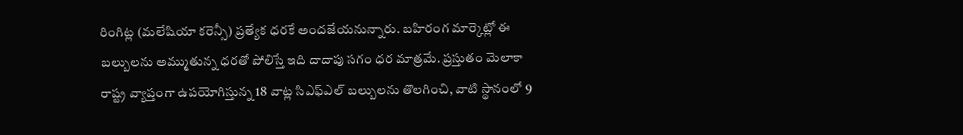రింగిట్ల (మలేషియా కరెన్సీ) ప్రత్యేక ధరకే అందజేయనున్నారు. బహిరంగ మార్కెట్లో ఈ బల్బులను అమ్ముతున్న ధరతో పోలిస్తే ఇది దాదాపు సగం ధర మాత్రమే. ప్రస్తుతం మెలాకా రాష్ట్ర వ్యాప్తంగా ఉపయోగిస్తున్న 18 వాట్ల సిఎఫ్ఎల్ బల్బులను తొలగించి, వాటి స్థానంలో 9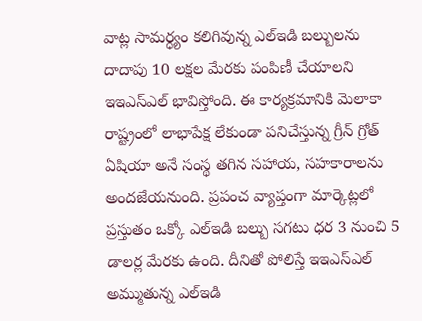వాట్ల సామర్ధ్యం కలిగివున్న ఎల్ఇడి బల్బులను దాదాపు 10 లక్షల మేరకు పంపిణీ చేయాలని ఇఇఎస్ఎల్ భావిస్తోంది. ఈ కార్యక్రమానికి మెలాకా రాష్ట్రంలో లాభాపేక్ష లేకుండా పనిచేస్తున్న గ్రీన్ గ్రోత్ ఏషియా అనే సంస్థ తగిన సహాయ, సహకారాలను అందజేయనుంది. ప్రపంచ వ్యాప్తంగా మార్కెట్లలో ప్రస్తుతం ఒక్కో ఎల్ఇడి బల్బు సగటు ధర 3 నుంచి 5 డాలర్ల మేరకు ఉంది. దీనితో పోలిస్తే ఇఇఎస్ఎల్ అమ్ముతున్న ఎల్ఇడి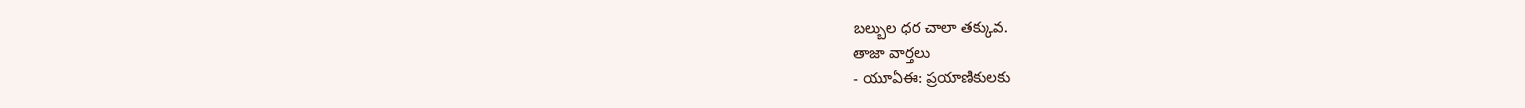బల్బుల ధర చాలా తక్కువ.
తాజా వార్తలు
- యూఏఈ: ప్రయాణికులకు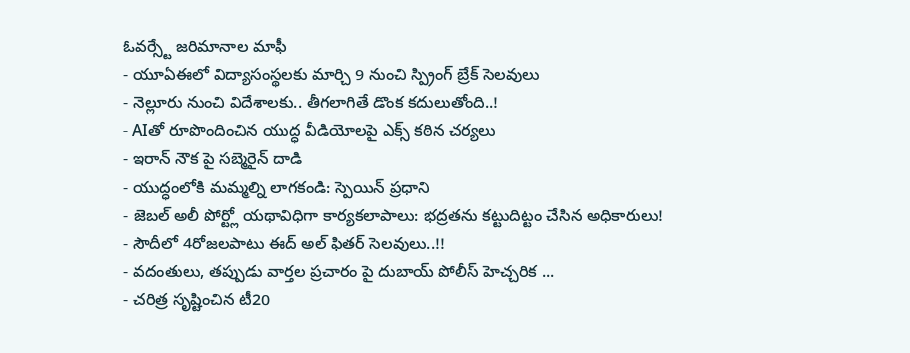ఓవర్స్టే జరిమానాల మాఫీ
- యూఏఈలో విద్యాసంస్థలకు మార్చి 9 నుంచి స్ప్రింగ్ బ్రేక్ సెలవులు
- నెల్లూరు నుంచి విదేశాలకు.. తీగలాగితే డొంక కదులుతోంది..!
- AIతో రూపొందించిన యుద్ధ వీడియోలపై ఎక్స్ కఠిన చర్యలు
- ఇరాన్ నౌక పై సబ్మెరైన్ దాడి
- యుద్ధంలోకి మమ్మల్ని లాగకండి: స్పెయిన్ ప్రధాని
- జెబల్ అలీ పోర్ట్లో యథావిధిగా కార్యకలాపాలు: భద్రతను కట్టుదిట్టం చేసిన అధికారులు!
- సౌదీలో 4రోజలపాటు ఈద్ అల్ ఫితర్ సెలవులు..!!
- వదంతులు, తప్పుడు వార్తల ప్రచారం పై దుబాయ్ పోలీస్ హెచ్చరిక ...
- చరిత్ర సృష్టించిన టీ20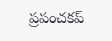ప్రపంచకప్